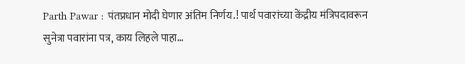Parth Pawar : पंतप्रधान मोदी घेणार अंतिम निर्णय.! पार्थ पवारांच्या केंद्रीय मंत्रिपदावरून सुनेत्रा पवारांना पत्र, काय लिहले पाहा…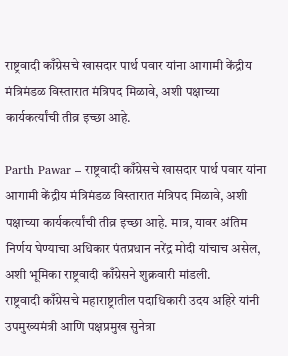राष्ट्रवादी काँग्रेसचे खासदार पार्थ पवार यांना आगामी केंद्रीय मंत्रिमंडळ विस्तारात मंत्रिपद मिळावे, अशी पक्षाच्या कार्यकर्त्यांची तीव्र इच्छा आहे.

Parth Pawar – राष्ट्रवादी काँग्रेसचे खासदार पार्थ पवार यांना आगामी केंद्रीय मंत्रिमंडळ विस्तारात मंत्रिपद मिळावे, अशी पक्षाच्या कार्यकर्त्यांची तीव्र इच्छा आहे. मात्र, यावर अंतिम निर्णय घेण्याचा अधिकार पंतप्रधान नरेंद्र मोदी यांचाच असेल, अशी भूमिका राष्ट्रवादी काँग्रेसने शुक्रवारी मांडली.
राष्ट्रवादी काँग्रेसचे महाराष्ट्रातील पदाधिकारी उदय अहिरे यांनी उपमुख्यमंत्री आणि पक्षप्रमुख सुनेत्रा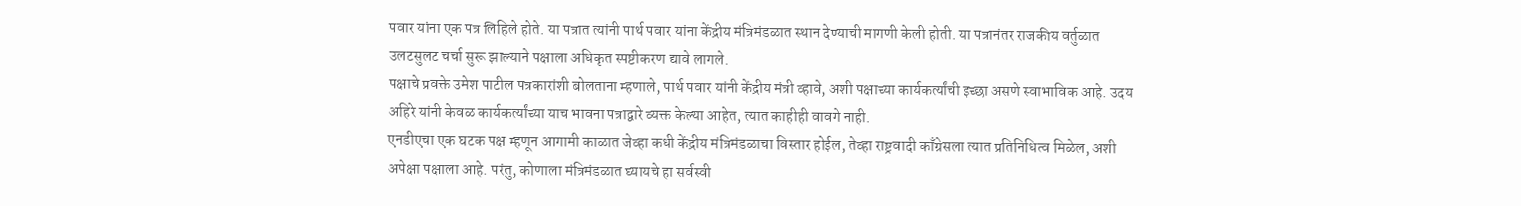पवार यांना एक पत्र लिहिले होते. या पत्रात त्यांनी पार्थ पवार यांना केंद्रीय मंत्रिमंडळात स्थान देण्याची मागणी केली होती. या पत्रानंतर राजकीय वर्तुळात उलटसुलट चर्चा सुरू झाल्याने पक्षाला अधिकृत स्पष्टीकरण द्यावे लागले.
पक्षाचे प्रवक्ते उमेश पाटील पत्रकारांशी बोलताना म्हणाले, पार्थ पवार यांनी केंद्रीय मंत्री व्हावे, अशी पक्षाच्या कार्यकर्त्यांची इच्छा असणे स्वाभाविक आहे. उदय अहिरे यांनी केवळ कार्यकर्त्यांच्या याच भावना पत्राद्वारे व्यक्त केल्या आहेत, त्यात काहीही वावगे नाही.
एनडीएचा एक घटक पक्ष म्हणून आगामी काळात जेव्हा कधी केंद्रीय मंत्रिमंडळाचा विस्तार होईल, तेव्हा राष्ट्रवादी काँग्रेसला त्यात प्रतिनिधित्व मिळेल, अशी अपेक्षा पक्षाला आहे. परंतु, कोणाला मंत्रिमंडळात घ्यायचे हा सर्वस्वी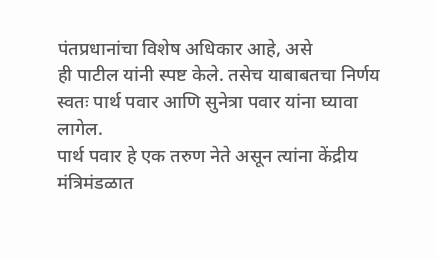पंतप्रधानांचा विशेष अधिकार आहे, असे
ही पाटील यांनी स्पष्ट केले. तसेच याबाबतचा निर्णय स्वतः पार्थ पवार आणि सुनेत्रा पवार यांना घ्यावा लागेल.
पार्थ पवार हे एक तरुण नेते असून त्यांना केंद्रीय मंत्रिमंडळात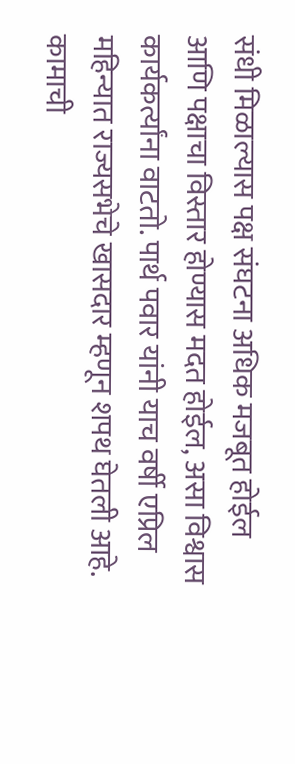संधी मिळाल्यास पक्ष संघटना अधिक मजबूत होईल आणि पक्षाचा विस्तार होण्यास मदत होईल, असा विश्वास कार्यकर्त्यांना वाटतो. पार्थ पवार यांनी याच वर्षी एप्रिल महिन्यात राज्यसभेचे खासदार म्हणून शपथ घेतली आहे.
कामाची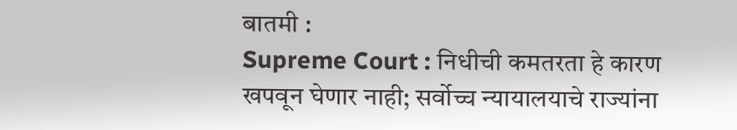बातमी :
Supreme Court : निधीची कमतरता हे कारण खपवून घेणार नाही; सर्वोच्च न्यायालयाचे राज्यांना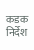कडक निर्देश